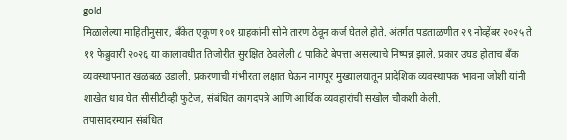gold
मिळालेल्या माहितीनुसार, बँकेत एकूण १०१ ग्राहकांनी सोने तारण ठेवून कर्ज घेतले होते. अंतर्गत पडताळणीत २९ नोव्हेंबर २०२५ ते ११ फेब्रुवारी २०२६ या कालावधीत तिजोरीत सुरक्षित ठेवलेली ८ पाकिटे बेपत्ता असल्याचे निष्पन्न झाले. प्रकार उघड होताच बँक व्यवस्थापनात खळबळ उडाली. प्रकरणाची गंभीरता लक्षात घेऊन नागपूर मुख्यालयातून प्रादेशिक व्यवस्थापक भावना जोशी यांनी शाखेत धाव घेत सीसीटीव्ही फुटेज, संबंधित कागदपत्रे आणि आर्थिक व्यवहारांची सखोल चौकशी केली.
तपासादरम्यान संबंधित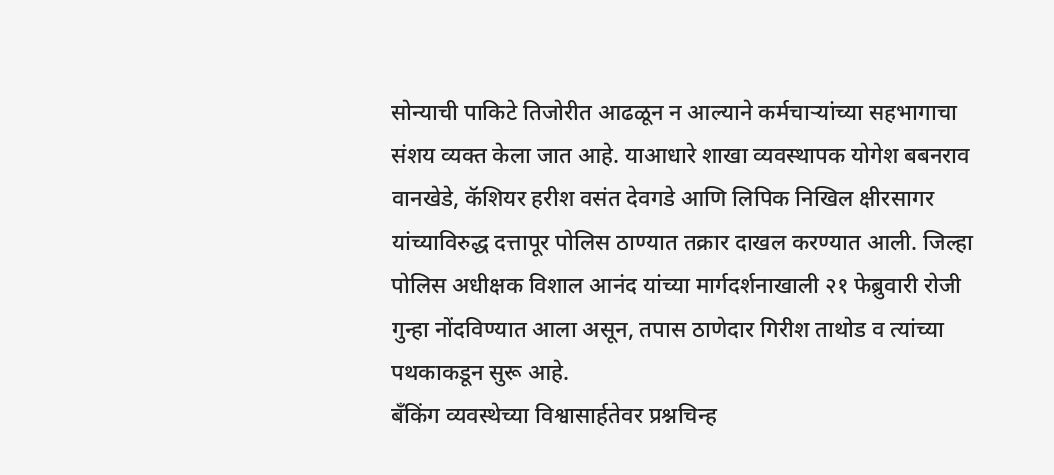सोन्याची पाकिटे तिजोरीत आढळून न आल्याने कर्मचाऱ्यांच्या सहभागाचा संशय व्यक्त केला जात आहे. याआधारे शाखा व्यवस्थापक योगेश बबनराव वानखेडे, कॅशियर हरीश वसंत देवगडे आणि लिपिक निखिल क्षीरसागर यांच्याविरुद्ध दत्तापूर पोलिस ठाण्यात तक्रार दाखल करण्यात आली. जिल्हा पोलिस अधीक्षक विशाल आनंद यांच्या मार्गदर्शनाखाली २१ फेब्रुवारी रोजी गुन्हा नोंदविण्यात आला असून, तपास ठाणेदार गिरीश ताथोड व त्यांच्या पथकाकडून सुरू आहे.
बँकिंग व्यवस्थेच्या विश्वासार्हतेवर प्रश्नचिन्ह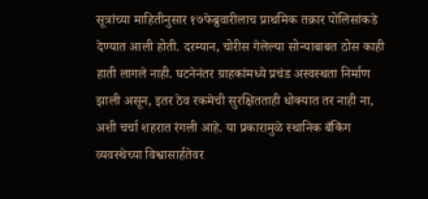सूत्रांच्या माहितीनुसार १७फेब्रुवारीलाच प्राथमिक तक्रार पोलिसांकडे देण्यात आली होती. दरम्यान, चोरीस गेलेल्या सोन्याबाबत ठोस काही हाती लागले नाही. घटनेनंतर ग्राहकांमध्ये प्रचंड अस्वस्थता निर्माण झाली असून, इतर ठेव रकमेची सुरक्षितताही धोक्यात तर नाही ना, अशी चर्चा शहरात रंगली आहे. या प्रकारामुळे स्थानिक बँकिंग व्यवस्थेच्या विश्वासार्हतेवर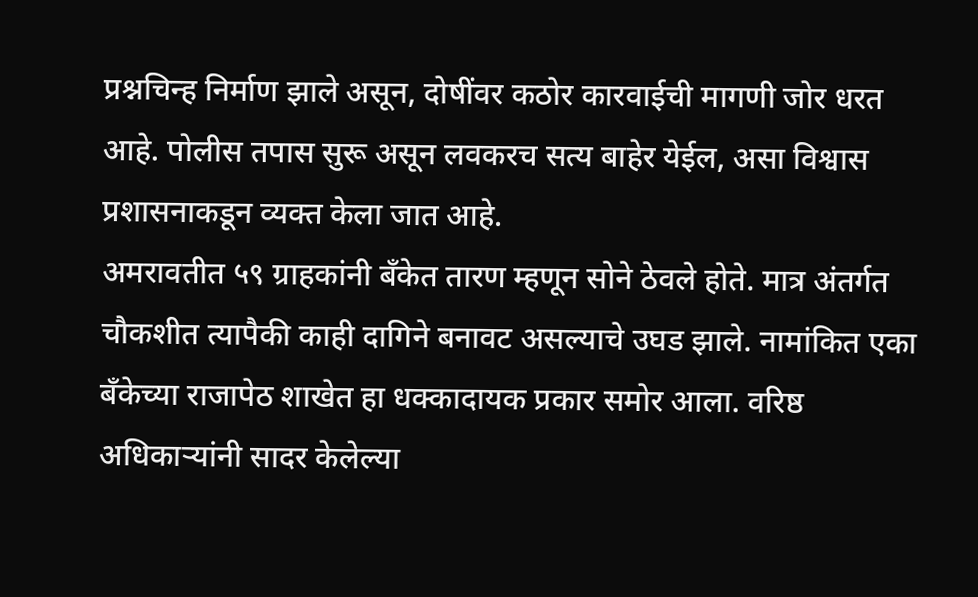प्रश्नचिन्ह निर्माण झाले असून, दोषींवर कठोर कारवाईची मागणी जोर धरत आहे. पोलीस तपास सुरू असून लवकरच सत्य बाहेर येईल, असा विश्वास प्रशासनाकडून व्यक्त केला जात आहे.
अमरावतीत ५९ ग्राहकांनी बँकेत तारण म्हणून सोने ठेवले होते. मात्र अंतर्गत चौकशीत त्यापैकी काही दागिने बनावट असल्याचे उघड झाले. नामांकित एका बँकेच्या राजापेठ शाखेत हा धक्कादायक प्रकार समोर आला. वरिष्ठ अधिकाऱ्यांनी सादर केलेल्या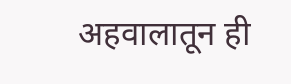अहवालातून ही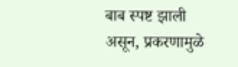बाब स्पष्ट झाली असून, प्रकरणामुळे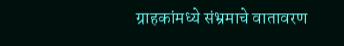ग्राहकांमध्ये संभ्रमाचे वातावरण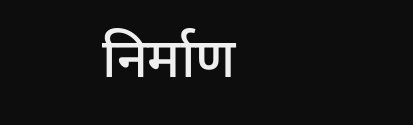निर्माण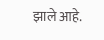झाले आहे.